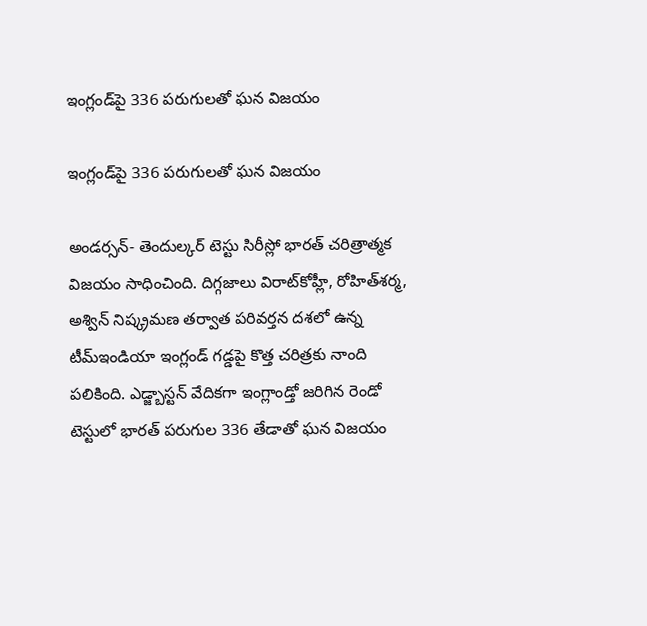ఇంగ్లండ్‌పై 336 పరుగులతో ఘన విజయం

ఇంగ్లండ్‌పై 336 పరుగులతో ఘన విజయం

అండర్సన్- తెందుల్కర్ టెస్టు సిరీస్లో భారత్ చరిత్రాత్మక విజయం సాధించింది. దిగ్గజాలు విరాట్‌కోహ్లీ, రోహిత్‌శర్మ, అశ్విన్‌ నిష్క్రమణ తర్వాత పరివర్తన దశలో ఉన్న టీమ్‌ఇండియా ఇంగ్లండ్‌ గడ్డపై కొత్త చరిత్రకు నాంది పలికింది. ఎడ్జ్బాస్టన్ వేదికగా ఇంగ్లాండ్తో జరిగిన రెండో టెస్టులో భారత్ పరుగుల 336 తేడాతో ఘన విజయం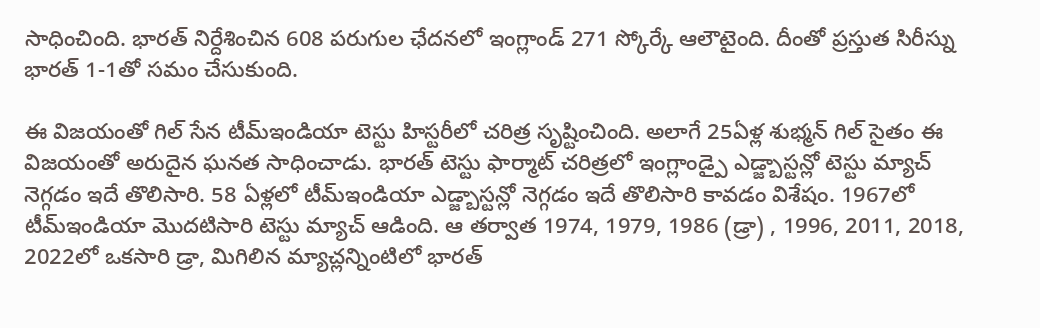సాధించింది. భారత్ నిర్దేశించిన 608 పరుగుల ఛేదనలో ఇంగ్లాండ్ 271 స్కోర్కే ఆలౌటైంది. దీంతో ప్రస్తుత సిరీస్ను భారత్ 1-1తో సమం చేసుకుంది.

ఈ విజయంతో గిల్ సేన టీమ్ఇండియా టెస్టు హిస్టరీలో చరిత్ర సృష్టించింది. అలాగే 25ఏళ్ల శుభ్మన్ గిల్ సైతం ఈ విజయంతో అరుదైన ఘనత సాధించాడు. భారత్ టెస్టు ఫార్మాట్ చరిత్రలో ఇంగ్లాండ్పై ఎడ్జ్బాస్టన్లో టెస్టు మ్యాచ్ నెగ్గడం ఇదే తొలిసారి. 58 ఏళ్లలో టీమ్ఇండియా ఎడ్జ్బాస్టన్లో నెగ్గడం ఇదే తొలిసారి కావడం విశేషం. 1967లో టీమ్ఇండియా మొదటిసారి టెస్టు మ్యాచ్ ఆడింది. ఆ తర్వాత 1974, 1979, 1986 (డ్రా) , 1996, 2011, 2018, 2022లో ఒకసారి డ్రా, మిగిలిన మ్యాచ్లన్నింటిలో భారత్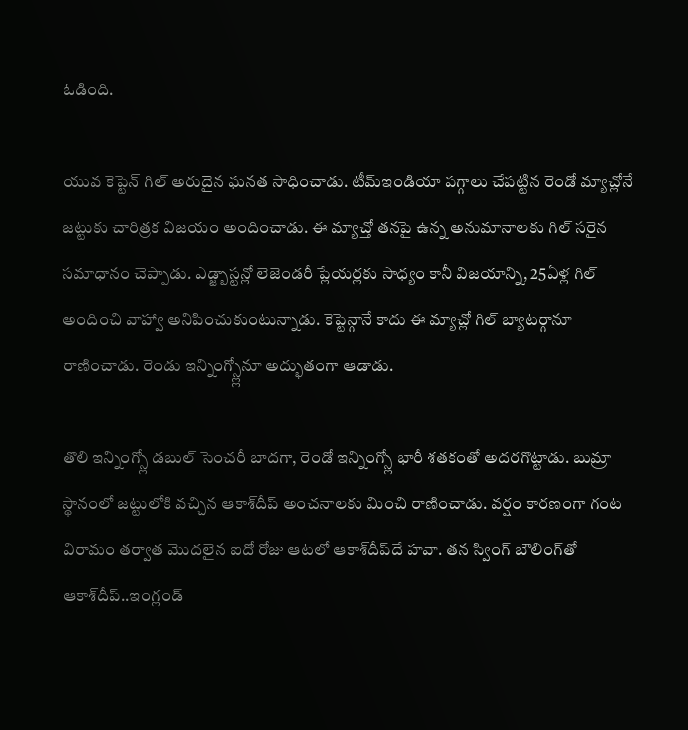ఓడింది.

యువ కెప్టెన్ గిల్ అరుదైన ఘనత సాధించాడు. టీమ్ఇండియా పగ్గాలు చేపట్టిన రెండో మ్యాచ్లోనే జట్టుకు చారిత్రక విజయం అందించాడు. ఈ మ్యాచ్తో తనపై ఉన్న అనుమానాలకు గిల్ సరైన సమాధానం చెప్పాడు. ఎడ్జ్బాస్టన్లో లెజెండరీ ప్లేయర్లకు సాధ్యం కానీ విజయాన్ని, 25ఏళ్ల గిల్ అందించి వాహ్వా అనిపించుకుంటున్నాడు. కెప్టెన్గానే కాదు ఈ మ్యాచ్లో గిల్ బ్యాటర్గానూ రాణించాడు. రెండు ఇన్నింగ్స్ల్లోనూ అద్భుతంగా ఆడాడు.

తొలి ఇన్నింగ్స్లో డబుల్ సెంచరీ బాదగా, రెండో ఇన్నింగ్స్లో భారీ శతకంతో అదరగొట్టాడు. బుమ్రా స్థానంలో జట్టులోకి వచ్చిన ఆకాశ్‌దీప్‌ అంచనాలకు మించి రాణించాడు. వర్షం కారణంగా గంట విరామం తర్వాత మొదలైన ఐదో రోజు ఆటలో ఆకాశ్‌దీప్‌దే హవా. తన స్వింగ్‌ బౌలింగ్‌తో ఆకాశ్‌దీప్‌..ఇంగ్లండ్‌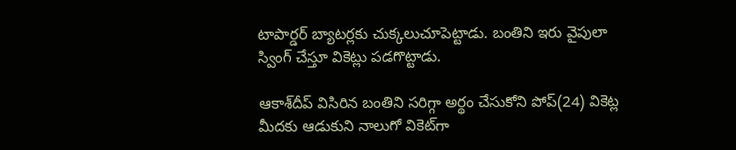టాపార్డర్‌ బ్యాటర్లకు చుక్కలుచూపెట్టాడు. బంతిని ఇరు వైపులా స్వింగ్‌ చేస్తూ వికెట్లు పడగొట్టాడు.

ఆకాశ్‌దీప్‌ విసిరిన బంతిని సరిగ్గా అర్థం చేసుకోని పోప్‌(24) వికెట్ల మీదకు ఆడుకుని నాలుగో వికెట్‌గా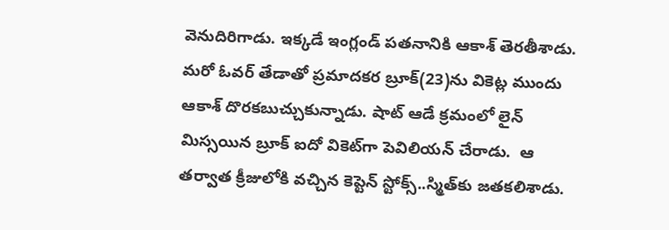వెనుదిరిగాడు. ఇక్కడే ఇంగ్లండ్‌ పతనానికి ఆకాశ్‌ తెరతీశాడు. మరో ఓవర్‌ తేడాతో ప్రమాదకర బ్రూక్‌(23)ను వికెట్ల ముందు ఆకాశ్‌ దొరకబుచ్చుకున్నాడు. షాట్‌ ఆడే క్రమంలో లైన్‌ మిస్సయిన బ్రూక్‌ ఐదో వికెట్‌గా పెవిలియన్‌ చేరాడు.  ఆ తర్వాత క్రీజులోకి వచ్చిన కెప్టెన్‌ స్టోక్స్‌..స్మిత్‌కు జతకలిశాడు.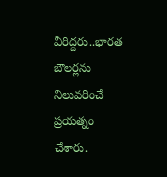వీరిద్దరు..భారత బౌలర్లను నిలువరించే ప్రయత్నం చేశారు.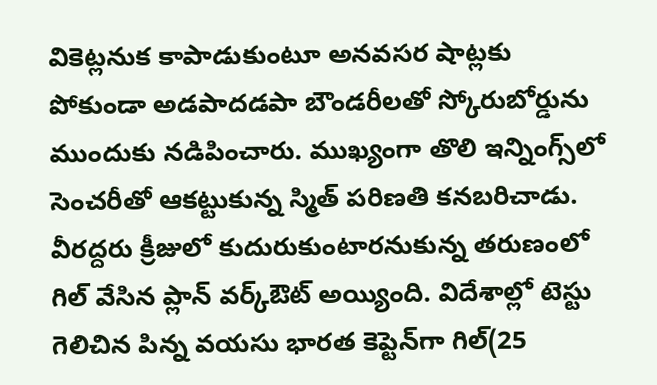వికెట్లనుక కాపాడుకుంటూ అనవసర షాట్లకు పోకుండా అడపాదడపా బౌండరీలతో స్కోరుబోర్డును ముందుకు నడిపించారు. ముఖ్యంగా తొలి ఇన్నింగ్స్‌లో సెంచరీతో ఆకట్టుకున్న స్మిత్‌ పరిణతి కనబరిచాడు. వీరద్దరు క్రీజులో కుదురుకుంటారనుకున్న తరుణంలో గిల్‌ వేసిన ప్లాన్‌ వర్క్‌ఔట్‌ అయ్యింది. విదేశాల్లో టెస్టు గెలిచిన పిన్న వయసు భారత కెప్టెన్‌గా గిల్‌(25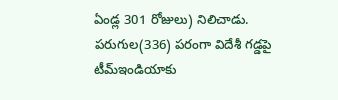ఏండ్ల 301 రోజులు) నిలిచాడు. పరుగుల(336) పరంగా విదేశీ గడ్డపై టీమ్‌ఇండియాకు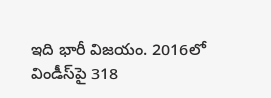ఇది భారీ విజయం. 2016లో విండీస్‌పై 318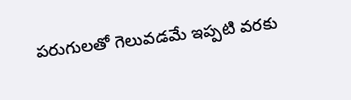పరుగులతో గెలువడమే ఇప్పటి వరకు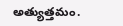అత్యుత్తమం.